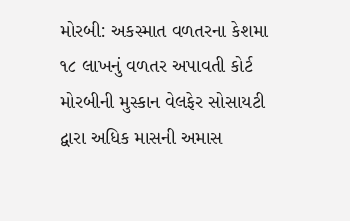મોરબી: અકસ્માત વળતરના કેશમા ૧૮ લાખનું વળતર અપાવતી કોર્ટ મોરબીની મુસ્કાન વેલફેર સોસાયટી દ્વારા અધિક માસની અમાસ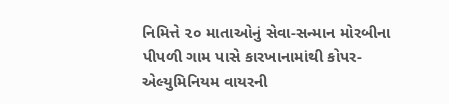નિમિત્તે ૨૦ માતાઓનું સેવા-સન્માન મોરબીના પીપળી ગામ પાસે કારખાનામાંથી કોપર-એલ્યુમિનિયમ વાયરની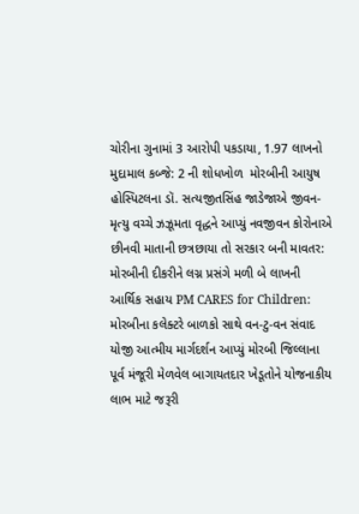ચોરીના ગુનામાં 3 આરોપી પકડાયા, 1.97 લાખનો મુદામાલ કબ્જે: 2 ની શોધખોળ  મોરબીની આયુષ હોસ્પિટલના ડૉ. સત્યજીતસિંહ જાડેજાએ જીવન-મૃત્યુ વચ્ચે ઝઝૂમતા વૃદ્ધને આપ્યું નવજીવન કોરોનાએ છીનવી માતાની છત્રછાયા તો સરકાર બની માવતર: મોરબીની દીકરીને લગ્ન પ્રસંગે મળી બે લાખની આર્થિક સહાય PM CARES for Children: મોરબીના કલેક્ટરે બાળકો સાથે વન-ટુ-વન સંવાદ યોજી આત્મીય માર્ગદર્શન આપ્યું મોરબી જિલ્લાના પૂર્વ મંજૂરી મેળવેલ બાગાયતદાર ખેડૂતોને યોજનાકીય લાભ માટે જરૂરી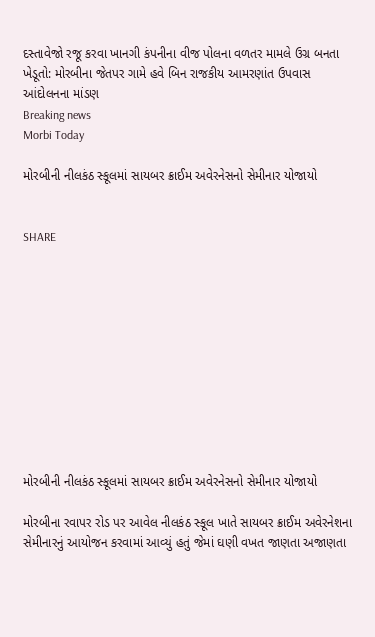દસ્તાવેજો રજૂ કરવા ખાનગી કંપનીના વીજ પોલના વળતર મામલે ઉગ્ર બનતા ખેડૂતો: મોરબીના જેતપર ગામે હવે બિન રાજકીય આમરણાંત ઉપવાસ આંદોલનના માંડણ
Breaking news
Morbi Today

મોરબીની નીલકંઠ સ્કૂલમાં સાયબર ક્રાઈમ અવેરનેસનો સેમીનાર યોજાયો


SHARE











મોરબીની નીલકંઠ સ્કૂલમાં સાયબર ક્રાઈમ અવેરનેસનો સેમીનાર યોજાયો

મોરબીના રવાપર રોડ પર આવેલ નીલકંઠ સ્કૂલ ખાતે સાયબર ક્રાઈમ અવેરનેશના સેમીનારનું આયોજન કરવામાં આવ્યું હતું જેમાં ઘણી વખત જાણતા અજાણતા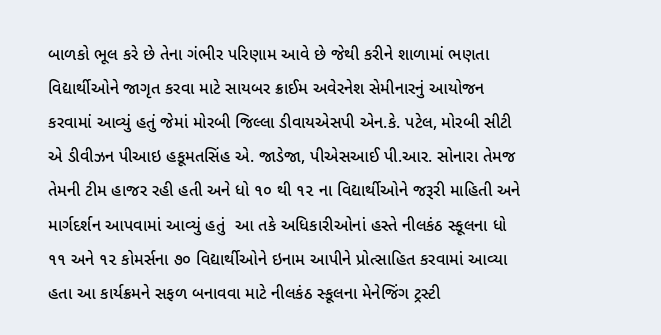બાળકો ભૂલ કરે છે તેના ગંભીર પરિણામ આવે છે જેથી કરીને શાળામાં ભણતા વિદ્યાર્થીઓને જાગૃત કરવા માટે સાયબર ક્રાઈમ અવેરનેશ સેમીનારનું આયોજન કરવામાં આવ્યું હતું જેમાં મોરબી જિલ્લા ડીવાયએસપી એન.કે. પટેલ, મોરબી સીટી એ ડીવીઝન પીઆઇ હકૂમતસિંહ એ. જાડેજા, પીએસઆઈ પી.આર. સોનારા તેમજ તેમની ટીમ હાજર રહી હતી અને ધો ૧૦ થી ૧૨ ના વિદ્યાર્થીઓને જરૂરી માહિતી અને માર્ગદર્શન આપવામાં આવ્યું હતું  આ તકે અધિકારીઓનાં હસ્તે નીલકંઠ સ્કૂલના ધો ૧૧ અને ૧૨ કોમર્સના ૭૦ વિદ્યાર્થીઓને ઇનામ આપીને પ્રોત્સાહિત કરવામાં આવ્યા હતા આ કાર્યક્રમને સફળ બનાવવા માટે નીલકંઠ સ્કૂલના મેનેજિંગ ટ્રસ્ટી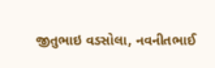જીતુભાઇ વડસોલા, નવનીતભાઈ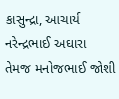કાસુન્દ્રા, આચાર્ય નરેન્દ્રભાઈ અઘારા તેમજ મનોજભાઈ જોશી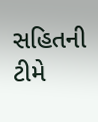સહિતની ટીમે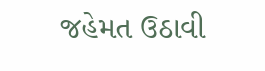જહેમત ઉઠાવી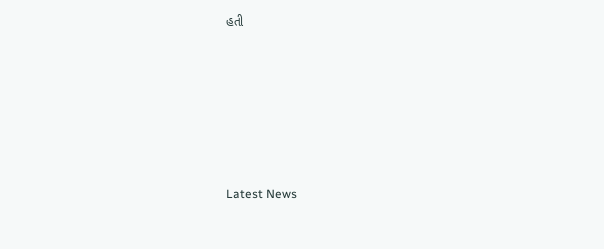હતી






Latest News